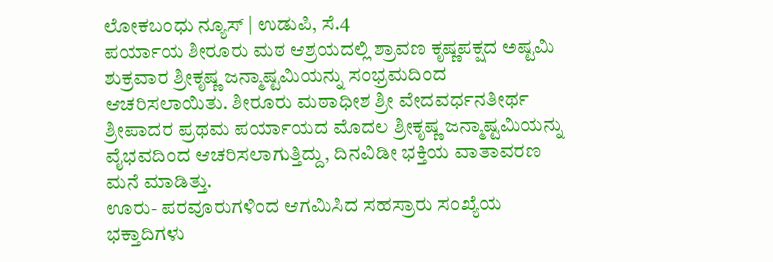ಲೋಕಬಂಧು ನ್ಯೂಸ್ | ಉಡುಪಿ, ಸೆ.4
ಪರ್ಯಾಯ ಶೀರೂರು ಮಠ ಆಶ್ರಯದಲ್ಲಿ ಶ್ರಾವಣ ಕೃಷ್ಣಪಕ್ಷದ ಅಷ್ಟಮಿ ಶುಕ್ರವಾರ ಶ್ರೀಕೃಷ್ಣ ಜನ್ಮಾಷ್ಟಮಿಯನ್ನು ಸಂಭ್ರಮದಿಂದ ಆಚರಿಸಲಾಯಿತು. ಶೀರೂರು ಮಠಾಧೀಶ ಶ್ರೀ ವೇದವರ್ಧನತೀರ್ಥ ಶ್ರೀಪಾದರ ಪ್ರಥಮ ಪರ್ಯಾಯದ ಮೊದಲ ಶ್ರೀಕೃಷ್ಣ ಜನ್ಮಾಷ್ಟಮಿಯನ್ನು ವೈಭವದಿಂದ ಆಚರಿಸಲಾಗುತ್ತಿದ್ದು, ದಿನವಿಡೀ ಭಕ್ತಿಯ ವಾತಾವರಣ ಮನೆ ಮಾಡಿತ್ತು.
ಊರು- ಪರವೂರುಗಳಿಂದ ಆಗಮಿಸಿದ ಸಹಸ್ರಾರು ಸಂಖ್ಯೆಯ ಭಕ್ತಾದಿಗಳು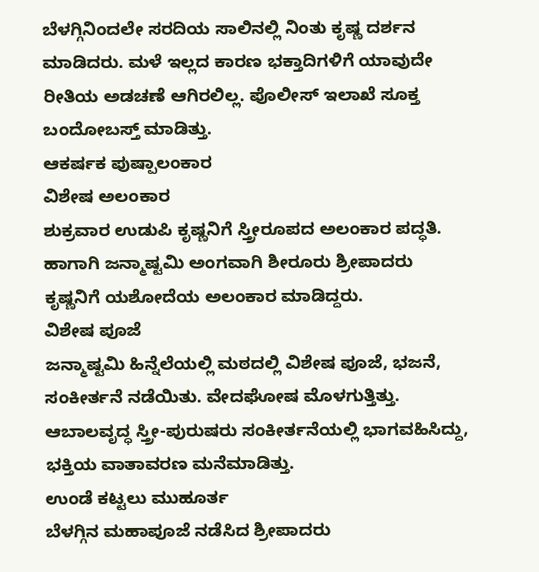ಬೆಳಗ್ಗಿನಿಂದಲೇ ಸರದಿಯ ಸಾಲಿನಲ್ಲಿ ನಿಂತು ಕೃಷ್ಣ ದರ್ಶನ ಮಾಡಿದರು. ಮಳೆ ಇಲ್ಲದ ಕಾರಣ ಭಕ್ತಾದಿಗಳಿಗೆ ಯಾವುದೇ ರೀತಿಯ ಅಡಚಣೆ ಆಗಿರಲಿಲ್ಲ. ಪೊಲೀಸ್ ಇಲಾಖೆ ಸೂಕ್ತ ಬಂದೋಬಸ್ತ್ ಮಾಡಿತ್ತು.
ಆಕರ್ಷಕ ಪುಷ್ಪಾಲಂಕಾರ
ವಿಶೇಷ ಅಲಂಕಾರ
ಶುಕ್ರವಾರ ಉಡುಪಿ ಕೃಷ್ಣನಿಗೆ ಸ್ತ್ರೀರೂಪದ ಅಲಂಕಾರ ಪದ್ಧತಿ. ಹಾಗಾಗಿ ಜನ್ಮಾಷ್ಟಮಿ ಅಂಗವಾಗಿ ಶೀರೂರು ಶ್ರೀಪಾದರು ಕೃಷ್ಣನಿಗೆ ಯಶೋದೆಯ ಅಲಂಕಾರ ಮಾಡಿದ್ದರು.
ವಿಶೇಷ ಪೂಜೆ
ಜನ್ಮಾಷ್ಟಮಿ ಹಿನ್ನೆಲೆಯಲ್ಲಿ ಮಠದಲ್ಲಿ ವಿಶೇಷ ಪೂಜೆ, ಭಜನೆ, ಸಂಕೀರ್ತನೆ ನಡೆಯಿತು. ವೇದಘೋಷ ಮೊಳಗುತ್ತಿತ್ತು. ಆಬಾಲವೃದ್ಧ ಸ್ತ್ರೀ-ಪುರುಷರು ಸಂಕೀರ್ತನೆಯಲ್ಲಿ ಭಾಗವಹಿಸಿದ್ದು, ಭಕ್ತಿಯ ವಾತಾವರಣ ಮನೆಮಾಡಿತ್ತು.
ಉಂಡೆ ಕಟ್ಟಲು ಮುಹೂರ್ತ
ಬೆಳಗ್ಗಿನ ಮಹಾಪೂಜೆ ನಡೆಸಿದ ಶ್ರೀಪಾದರು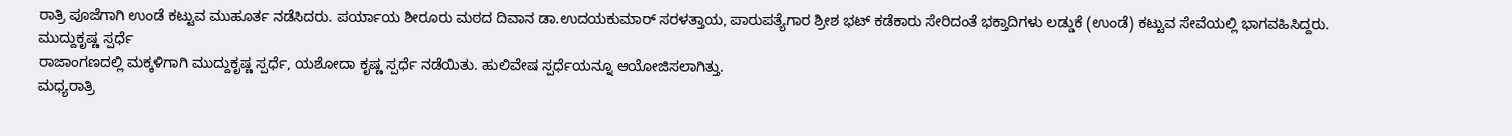ರಾತ್ರಿ ಪೂಜೆಗಾಗಿ ಉಂಡೆ ಕಟ್ಟುವ ಮುಹೂರ್ತ ನಡೆಸಿದರು. ಪರ್ಯಾಯ ಶೀರೂರು ಮಠದ ದಿವಾನ ಡಾ.ಉದಯಕುಮಾರ್ ಸರಳತ್ತಾಯ, ಪಾರುಪತ್ಯೆಗಾರ ಶ್ರೀಶ ಭಟ್ ಕಡೆಕಾರು ಸೇರಿದಂತೆ ಭಕ್ತಾದಿಗಳು ಲಡ್ಡುಕೆ (ಉಂಡೆ) ಕಟ್ಟುವ ಸೇವೆಯಲ್ಲಿ ಭಾಗವಹಿಸಿದ್ದರು.
ಮುದ್ದುಕೃಷ್ಣ ಸ್ಪರ್ಧೆ
ರಾಜಾಂಗಣದಲ್ಲಿ ಮಕ್ಕಳಿಗಾಗಿ ಮುದ್ದುಕೃಷ್ಣ ಸ್ಪರ್ಧೆ, ಯಶೋದಾ ಕೃಷ್ಣ ಸ್ಪರ್ಧೆ ನಡೆಯಿತು. ಹುಲಿವೇಷ ಸ್ಪರ್ಧೆಯನ್ನೂ ಆಯೋಜಿಸಲಾಗಿತ್ತು.
ಮಧ್ಯರಾತ್ರಿ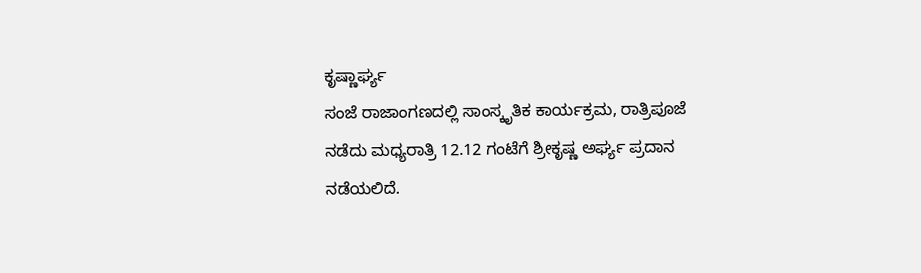ಕೃಷ್ಣಾರ್ಘ್ಯ
ಸಂಜೆ ರಾಜಾಂಗಣದಲ್ಲಿ ಸಾಂಸ್ಕೃತಿಕ ಕಾರ್ಯಕ್ರಮ, ರಾತ್ರಿಪೂಜೆ ನಡೆದು ಮಧ್ಯರಾತ್ರಿ 12.12 ಗಂಟೆಗೆ ಶ್ರೀಕೃಷ್ಣ ಅರ್ಘ್ಯ ಪ್ರದಾನ ನಡೆಯಲಿದೆ.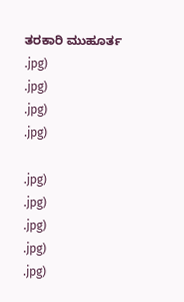ತರಕಾರಿ ಮುಹೂರ್ತ
.jpg)
.jpg)
.jpg)
.jpg)

.jpg)
.jpg)
.jpg)
.jpg)
.jpg)